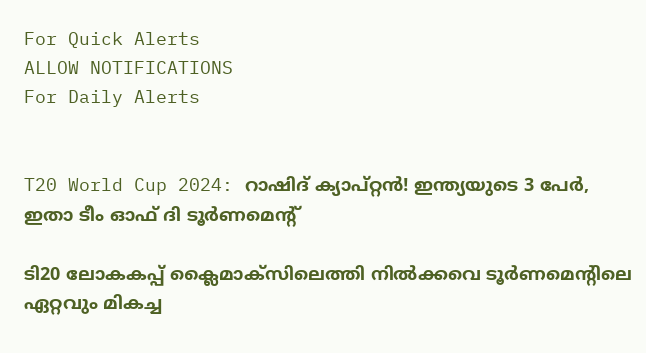For Quick Alerts
ALLOW NOTIFICATIONS
For Daily Alerts


T20 World Cup 2024: റാഷിദ് ക്യാപ്റ്റന്‍! ഇന്ത്യയുടെ 3 പേര്‍, ഇതാ ടീം ഓഫ് ദി ടൂര്‍ണമെന്റ്

ടി20 ലോകകപ്പ് ക്ലൈമാക്‌സിലെത്തി നില്‍ക്കവെ ടൂര്‍ണമെന്റിലെ ഏറ്റവും മികച്ച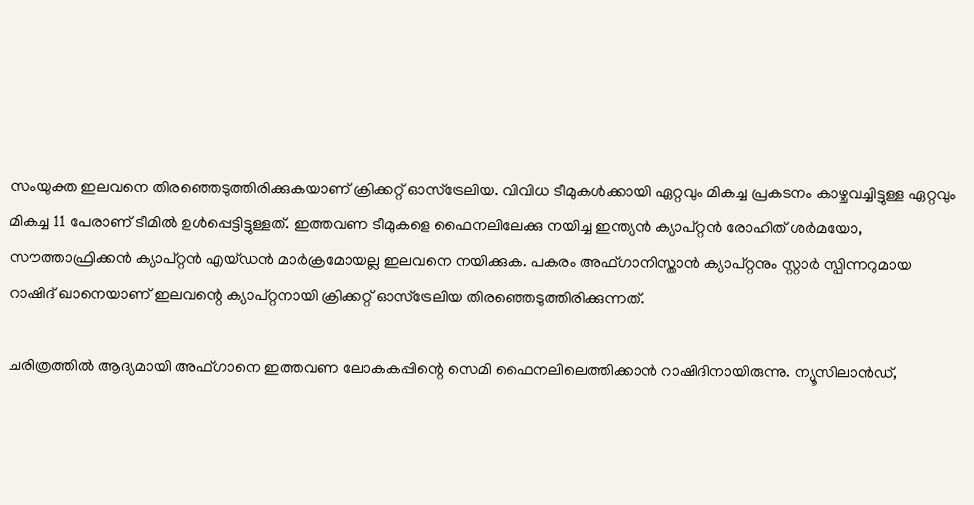സംയുക്ത ഇലവനെ തിരഞ്ഞെടുത്തിരിക്കുകയാണ് ക്രിക്കറ്റ് ഓസ്‌ട്രേലിയ. വിവിധ ടീമുകള്‍ക്കായി ഏറ്റവും മികച്ച പ്രകടനം കാഴ്ചവച്ചിട്ടുള്ള ഏറ്റവും മികച്ച 11 പേരാണ് ടീമില്‍ ഉള്‍പ്പെട്ടിട്ടുള്ളത്. ഇത്തവണ ടീമുകളെ ഫൈനലിലേക്കു നയിച്ച ഇന്ത്യന്‍ ക്യാപ്റ്റന്‍ രോഹിത് ശര്‍മയോ, സൗത്താഫ്രിക്കന്‍ ക്യാപ്റ്റന്‍ എയ്ഡന്‍ മാര്‍ക്രമോയല്ല ഇലവനെ നയിക്കുക. പകരം അഫ്ഗാനിസ്താന്‍ ക്യാപ്റ്റനും സ്റ്റാര്‍ സ്പിന്നറുമായ റാഷിദ് ഖാനെയാണ് ഇലവന്റെ ക്യാപ്റ്റനായി ക്രിക്കറ്റ് ഓസ്‌ട്രേലിയ തിരഞ്ഞെടുത്തിരിക്കുന്നത്.

ചരിത്രത്തില്‍ ആദ്യമായി അഫ്ഗാനെ ഇത്തവണ ലോകകപ്പിന്റെ സെമി ഫൈനലിലെത്തിക്കാന്‍ റാഷിദിനായിരുന്നു. ന്യൂസിലാന്‍ഡ്,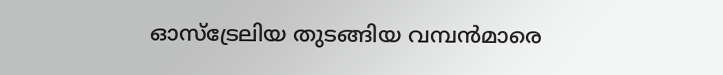ഓസ്‌ട്രേലിയ തുടങ്ങിയ വമ്പന്‍മാരെ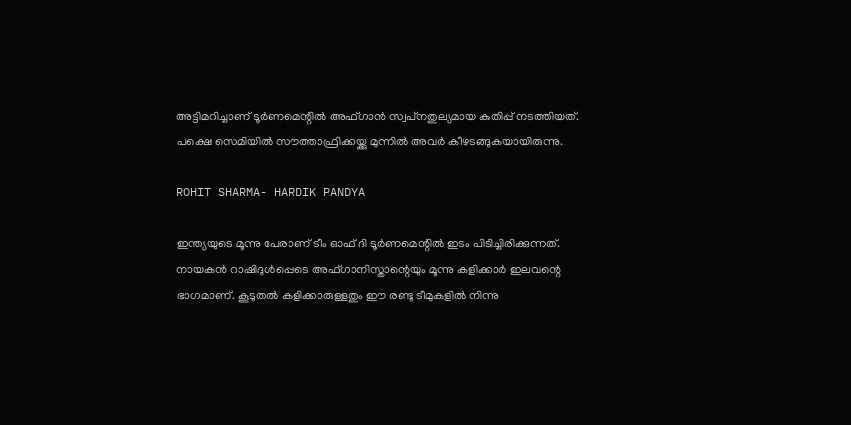അട്ടിമറിച്ചാണ് ടൂര്‍ണമെന്റില്‍ അഫ്ഗാന്‍ സ്വപ്‌നതുല്യമായ കുതിപ്പ് നടത്തിയത്. പക്ഷെ സെമിയില്‍ സൗത്താഫ്രിക്കയ്ക്കു മുന്നില്‍ അവര്‍ കീഴടങ്ങുകയായിരുന്നു.

ROHIT SHARMA- HARDIK PANDYA

ഇന്ത്യയുടെ മൂന്നു പേരാണ് ടീം ഓഫ് ദി ടൂര്‍ണമെന്റില്‍ ഇടം പിടിച്ചിരിക്കുന്നത്. നായകന്‍ റാഷിദുള്‍പ്പെടെ അഫ്ഗാനിസ്താന്റെയും മൂന്നു കളിക്കാര്‍ ഇലവന്റെ ഭാഗമാണ്. കൂടുതല്‍ കളിക്കാരുള്ളതും ഈ രണ്ടു ടീമുകളില്‍ നിന്നു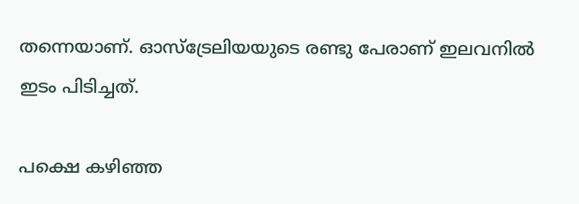തന്നെയാണ്. ഓസ്‌ട്രേലിയയുടെ രണ്ടു പേരാണ് ഇലവനില്‍ ഇടം പിടിച്ചത്.

പക്ഷെ കഴിഞ്ഞ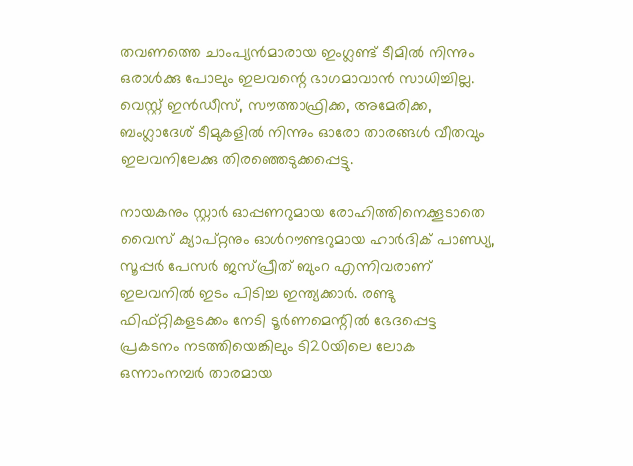തവണത്തെ ചാംപ്യന്‍മാരായ ഇംഗ്ലണ്ട് ടീമില്‍ നിന്നും ഒരാള്‍ക്കു പോലും ഇലവന്റെ ഭാഗമാവാന്‍ സാധിച്ചില്ല. വെസ്റ്റ് ഇന്‍ഡീസ്, സൗത്താഫ്രിക്ക, അമേരിക്ക, ബംഗ്ലാദേശ് ടീമുകളില്‍ നിന്നും ഓരോ താരങ്ങള്‍ വീതവും ഇലവനിലേക്കു തിരഞ്ഞെടുക്കപ്പെട്ടു.

നായകനും സ്റ്റാര്‍ ഓപ്പണറുമായ രോഹിത്തിനെക്കൂടാതെ വൈസ് ക്യാപ്റ്റനും ഓള്‍റൗണ്ടറുമായ ഹാര്‍ദിക് പാണ്ഡ്യ, സൂപ്പര്‍ പേസര്‍ ജസ്പ്രീത് ബുംറ എന്നിവരാണ് ഇലവനില്‍ ഇടം പിടിച്ച ഇന്ത്യക്കാര്‍. രണ്ടു ഫിഫ്റ്റികളടക്കം നേടി ടൂര്‍ണമെന്റില്‍ ഭേദപ്പെട്ട പ്രകടനം നടത്തിയെങ്കിലും ടി20യിലെ ലോക ഒന്നാംനമ്പര്‍ താരമായ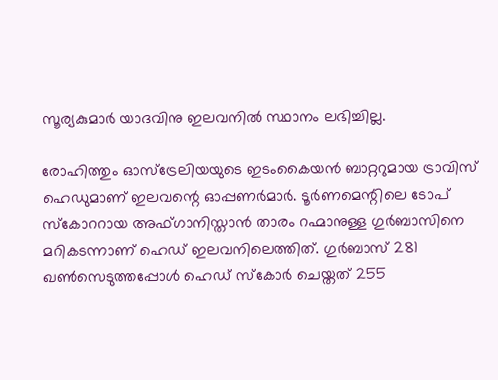സൂര്യകുമാര്‍ യാദവിനു ഇലവനില്‍ സ്ഥാനം ലഭിച്ചില്ല.

രോഹിത്തും ഓസ്‌ട്രേലിയയുടെ ഇടംകൈയന്‍ ബാറ്ററുമായ ട്രാവിസ് ഹെഡുമാണ് ഇലവന്റെ ഓപ്പണര്‍മാര്‍. ടൂര്‍ണമെന്റിലെ ടോപ് സ്‌കോററായ അഫ്ഗാനിസ്താന്‍ താരം റഹ്മാനുള്ള ഗുര്‍ബാസിനെ മറികടന്നാണ് ഹെഡ് ഇലവനിലെത്തിത്. ഗുര്‍ബാസ് 281 ഖണ്‍സെടുത്തപ്പോള്‍ ഹെഡ് സ്‌കോര്‍ ചെയ്തത് 255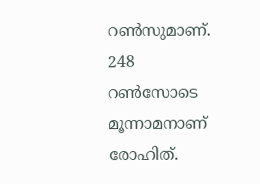റണ്‍സുമാണ്. 248 റണ്‍സോടെ മൂന്നാമനാണ് രോഹിത്.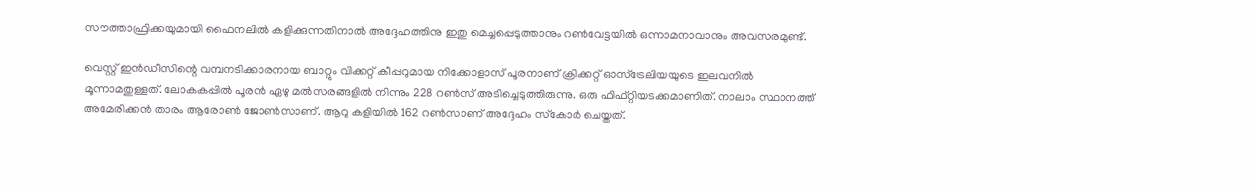സൗത്താഫ്രിക്കയുമായി ഫൈനലില്‍ കളിക്കുന്നതിനാല്‍ അദ്ദേഹത്തിനു ഇതു മെച്ചപ്പെടുത്താനും റണ്‍വേട്ടയില്‍ ഒന്നാമനാവാനും അവസരമുണ്ട്.

വെസ്റ്റ് ഇന്‍ഡീസിന്റെ വമ്പനടിക്കാരനായ ബാറ്റും വിക്കറ്റ് കീപ്പറുമായ നിക്കോളാസ് പൂരനാണ് ക്രിക്കറ്റ് ഓസ്‌ട്രേലിയയുടെ ഇലവനില്‍ മൂന്നാമതുള്ളത്. ലോകകപ്പില്‍ പൂരന്‍ ഏഴു മല്‍സരങ്ങളില്‍ നിന്നും 228 റണ്‍സ് അടിച്ചെടുത്തിരുന്നു. ഒരു ഫിഫ്റ്റിയടക്കമാണിത്. നാലാം സ്ഥാനത്ത് അമേരിക്കന്‍ താരം ആരോണ്‍ ജോണ്‍സാണ്. ആറു കളിയില്‍ 162 റണ്‍സാണ് അദ്ദേഹം സ്‌കോര്‍ ചെയ്തത്.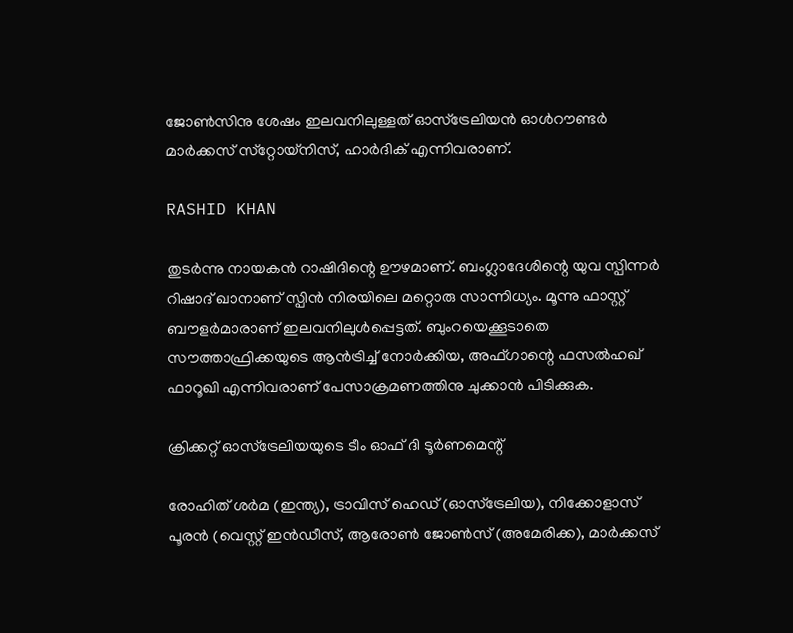ജോണ്‍സിനു ശേഷം ഇലവനിലുള്ളത് ഓസ്‌ട്രേലിയന്‍ ഓള്‍റൗണ്ടര്‍ മാര്‍ക്കസ് സ്‌റ്റോയ്‌നിസ്, ഹാര്‍ദിക് എന്നിവരാണ്.

RASHID KHAN

തുടര്‍ന്നു നായകന്‍ റാഷിദിന്റെ ഊഴമാണ്. ബംഗ്ലാദേശിന്റെ യുവ സ്പിന്നര്‍ റിഷാദ് ഖാനാണ് സ്പിന്‍ നിരയിലെ മറ്റൊരു സാന്നിധ്യം. മൂന്നു ഫാസ്റ്റ് ബൗളര്‍മാരാണ് ഇലവനിലുള്‍പ്പെട്ടത്. ബുംറയെക്കൂടാതെ സൗത്താഫ്രിക്കയുടെ ആന്‍ട്രിച്ച് നോര്‍ക്കിയ, അഫ്ഗാന്റെ ഫസല്‍ഹഖ് ഫാറൂഖി എന്നിവരാണ് പേസാക്രമണത്തിനു ചുക്കാന്‍ പിടിക്കുക.

ക്രിക്കറ്റ് ഓസ്‌ട്രേലിയയുടെ ടീം ഓഫ് ദി ടൂര്‍ണമെന്റ്

രോഹിത് ശര്‍മ (ഇന്ത്യ), ട്രാവിസ് ഹെഡ് (ഓസ്‌ട്രേലിയ), നിക്കോളാസ് പൂരന്‍ (വെസ്റ്റ് ഇന്‍ഡീസ്, ആരോണ്‍ ജോണ്‍സ് (അമേരിക്ക), മാര്‍ക്കസ്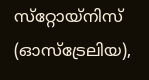സ്‌റ്റോയ്‌നിസ് (ഓസ്‌ട്രേലിയ),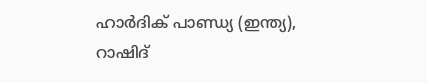ഹാര്‍ദിക് പാണ്ഡ്യ (ഇന്ത്യ), റാഷിദ്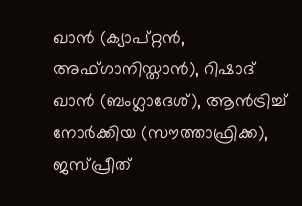ഖാന്‍ (ക്യാപ്റ്റന്‍, അഫ്ഗാനിസ്താന്‍), റിഷാദ് ഖാന്‍ (ബംഗ്ലാദേശ്), ആന്‍ട്രിച്ച് നോര്‍ക്കിയ (സൗത്താഫ്രിക്ക), ജസ്പ്രീത്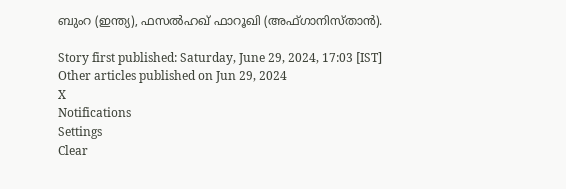ബുംറ (ഇന്ത്യ), ഫസല്‍ഹഖ് ഫാറൂഖി (അഫ്ഗാനിസ്താന്‍).

Story first published: Saturday, June 29, 2024, 17:03 [IST]
Other articles published on Jun 29, 2024
X
Notifications
Settings
Clear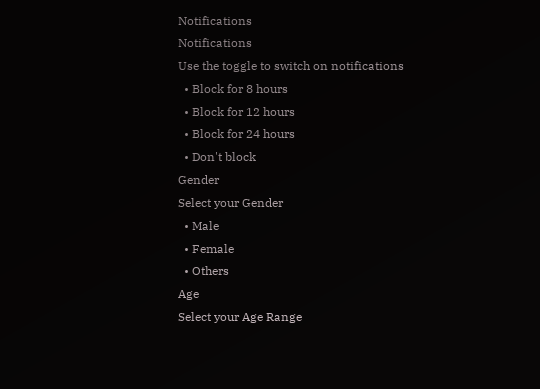Notifications
Notifications
Use the toggle to switch on notifications
  • Block for 8 hours
  • Block for 12 hours
  • Block for 24 hours
  • Don't block
Gender
Select your Gender
  • Male
  • Female
  • Others
Age
Select your Age Range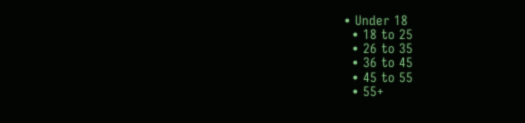• Under 18
  • 18 to 25
  • 26 to 35
  • 36 to 45
  • 45 to 55
  • 55+